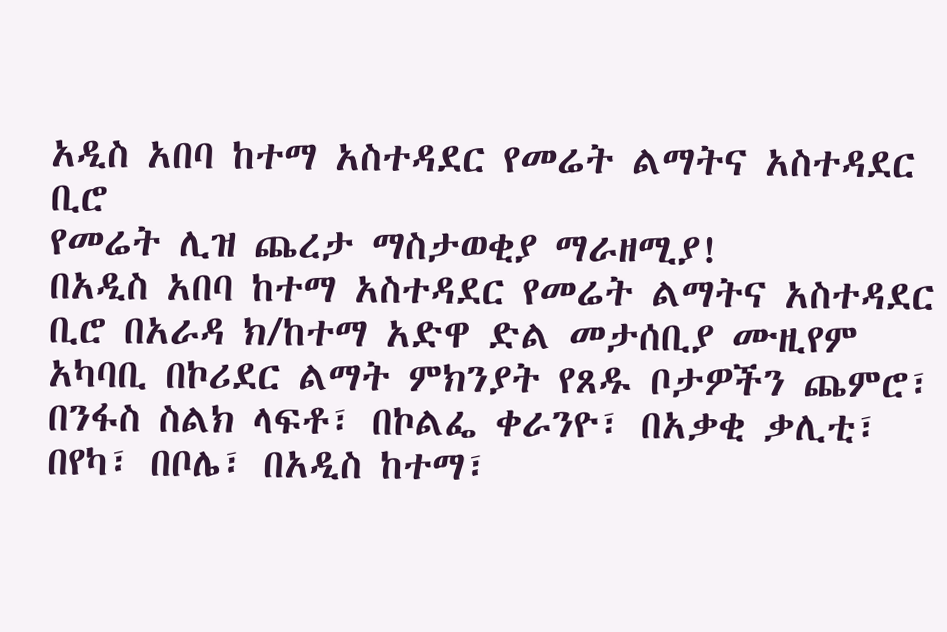አዲስ አበባ ከተማ አስተዳደር የመሬት ልማትና አስተዳደር ቢሮ
የመሬት ሊዝ ጨረታ ማስታወቂያ ማራዘሚያ!
በአዲስ አበባ ከተማ አስተዳደር የመሬት ልማትና አስተዳደር ቢሮ በአራዳ ክ/ከተማ አድዋ ድል መታሰቢያ ሙዚየም አካባቢ በኮሪደር ልማት ምክንያት የጸዱ ቦታዎችን ጨምሮ፣ በንፋስ ስልክ ላፍቶ፣ በኮልፌ ቀራንዮ፣ በአቃቂ ቃሊቲ፣ በየካ፣ በቦሌ፣ በአዲስ ከተማ፣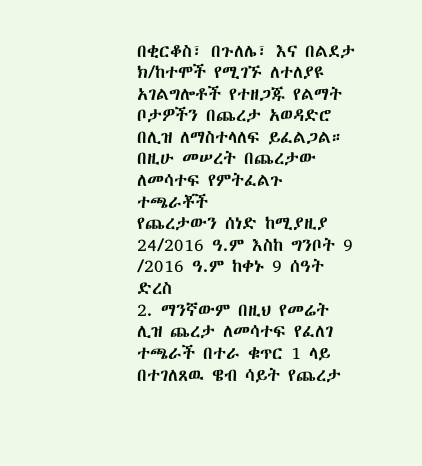በቂርቆስ፣ በጉለሌ፣ እና በልደታ ክ/ከተሞች የሚገኙ ለተለያዩ አገልግሎቶች የተዘጋጁ የልማት ቦታዎችን በጨረታ አወዳድሮ በሊዝ ለማስተላለፍ ይፈልጋል።
በዚሁ መሠረት በጨረታው ለመሳተፍ የምትፈልጉ ተጫራቾች
የጨረታውን ሰነድ ከሚያዚያ 24/2016 ዓ.ም እስከ ግንቦት 9 /2016 ዓ.ም ከቀኑ 9 ሰዓት ድረስ
2. ማንኛውም በዚህ የመሬት ሊዝ ጨረታ ለመሳተፍ የፈለገ ተጫራች በተራ ቁጥር 1 ላይ በተገለጸዉ ዌብ ሳይት የጨረታ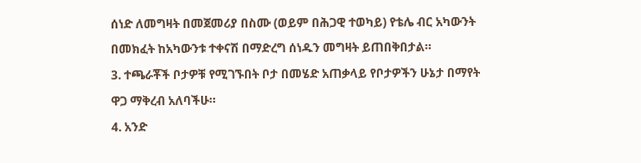ሰነድ ለመግዛት በመጀመሪያ በስሙ (ወይም በሕጋዊ ተወካይ) የቴሌ ብር አካውንት በመክፈት ከአካውንቱ ተቀናሽ በማድረግ ሰነዱን መግዛት ይጠበቅበታል።
3. ተጫራቾች ቦታዎቹ የሚገኙበት ቦታ በመሄድ አጠቃላይ የቦታዎችን ሁኔታ በማየት ዋጋ ማቅረብ አለባችሁ።
4. አንድ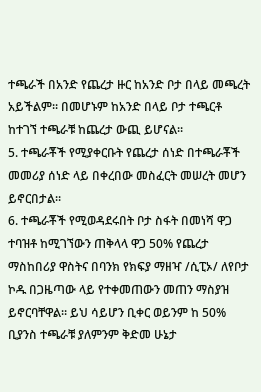ተጫራች በአንድ የጨረታ ዙር ከአንድ ቦታ በላይ መጫረት አይችልም። በመሆኑም ከአንድ በላይ ቦታ ተጫርቶ ከተገኘ ተጫራቹ ከጨረታ ውጪ ይሆናል።
5. ተጫራቾች የሚያቀርቡት የጨረታ ሰነድ በተጫራቾች መመሪያ ሰነድ ላይ በቀረበው መስፈርት መሠረት መሆን ይኖርበታል።
6. ተጫራቾች የሚወዳደሩበት ቦታ ስፋት በመነሻ ዋጋ ተባዝቶ ከሚገኘውን ጠቅላላ ዋጋ 50% የጨረታ ማስከበሪያ ዋስትና በባንክ የክፍያ ማዘዣ /ሲፒኦ/ ለየቦታ ኮዱ በጋዜጣው ላይ የተቀመጠውን መጠን ማስያዝ ይኖርባቸዋል። ይህ ሳይሆን ቢቀር ወይንም ከ 50% ቢያንስ ተጫራቹ ያለምንም ቅድመ ሁኔታ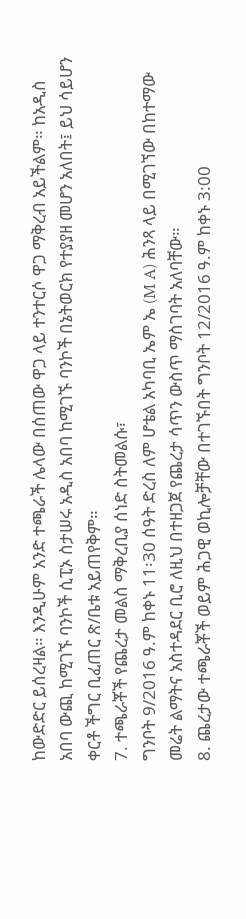ከውድድር ይሰረዛል። እንዲሁም አንድ ተጫራች ሌላው በሰጠው ዋጋ ላይ ተንተርሶ ዋጋ ማቅረብ አይችልም። ከአዲስ አበባ ውጪ ከሚገኙ ባንኮች ሲፒኦ ስታሠሩ አዲስ አበባ ከሚገኙ ባንኮች በኔትወርክ የተያያዘ መሆን አለበት፤ ይህ ሳይሆን ቀርቶ ችግር ቢፈጠር ጽ/ቤቱ አይጠየቅም።
7. ተጫራቾች የጨረታ መልስ ማቅረቢያ ሰነድ ስትመልሱ፣
ግንቦት 9/2016 ዓ.ም ከቀኑ 11፡30 ሰዓት ድረስ ለም ሆቴል አካባቢ ኤም ኤ (M A) ሕንጻ ላይ በሚገኘው በከተማው መሬት ልማትና አስተዳደር ቢሮ ለዚህ በተዘጋጀ የጨረታ ሳጥን ውስጥ ማስገባት አለባቸው።
8. ጨረታው ተጫራቾች ወይም ሕጋዊ ወኪሎቻቸው በተገኙበት ግንቦት 12/2016 ዓ.ም ከቀኑ 3:00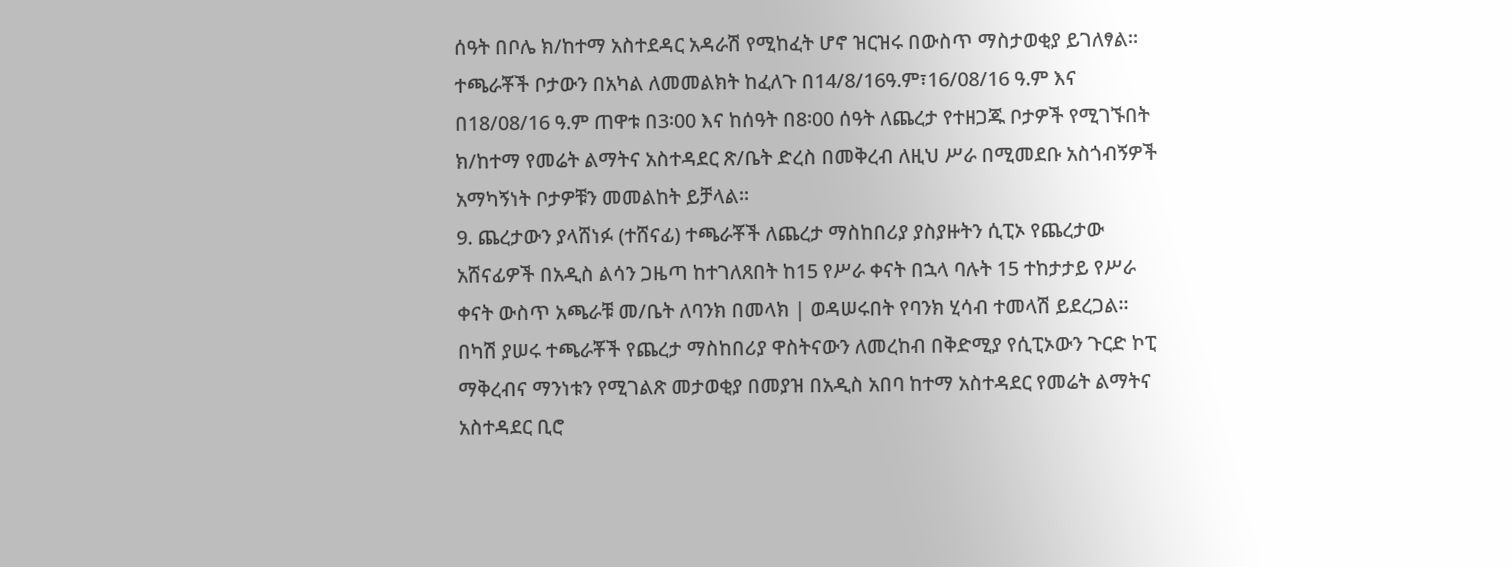ሰዓት በቦሌ ክ/ከተማ አስተደዳር አዳራሽ የሚከፈት ሆኖ ዝርዝሩ በውስጥ ማስታወቂያ ይገለፃል። ተጫራቾች ቦታውን በአካል ለመመልክት ከፈለጉ በ14/8/16ዓ.ም፣16/08/16 ዓ.ም እና በ18/08/16 ዓ.ም ጠዋቱ በ3፡00 እና ከሰዓት በ8፡00 ሰዓት ለጨረታ የተዘጋጁ ቦታዎች የሚገኙበት ክ/ከተማ የመሬት ልማትና አስተዳደር ጽ/ቤት ድረስ በመቅረብ ለዚህ ሥራ በሚመደቡ አስጎብኝዎች አማካኝነት ቦታዎቹን መመልከት ይቻላል።
9. ጨረታውን ያላሸነፉ (ተሸናፊ) ተጫራቾች ለጨረታ ማስከበሪያ ያስያዙትን ሲፒኦ የጨረታው አሸናፊዎች በአዲስ ልሳን ጋዜጣ ከተገለጸበት ከ15 የሥራ ቀናት በኋላ ባሉት 15 ተከታታይ የሥራ ቀናት ውስጥ አጫራቹ መ/ቤት ለባንክ በመላክ | ወዳሠሩበት የባንክ ሂሳብ ተመላሽ ይደረጋል። በካሽ ያሠሩ ተጫራቾች የጨረታ ማስከበሪያ ዋስትናውን ለመረከብ በቅድሚያ የሲፒኦውን ጉርድ ኮፒ ማቅረብና ማንነቱን የሚገልጽ መታወቂያ በመያዝ በአዲስ አበባ ከተማ አስተዳደር የመሬት ልማትና አስተዳደር ቢሮ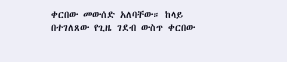ቀርበው መውሰድ አለባቸው። ከላይ በተገለጸው የጊዜ ገደብ ውስጥ ቀርበው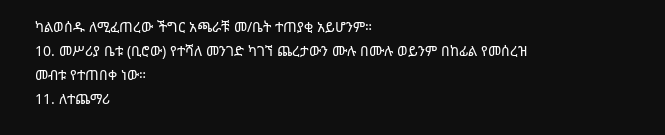ካልወሰዱ ለሚፈጠረው ችግር አጫራቹ መ/ቤት ተጠያቂ አይሆንም።
10. መሥሪያ ቤቱ (ቢሮው) የተሻለ መንገድ ካገኘ ጨረታውን ሙሉ በሙሉ ወይንም በከፊል የመሰረዝ መብቱ የተጠበቀ ነው።
11. ለተጨማሪ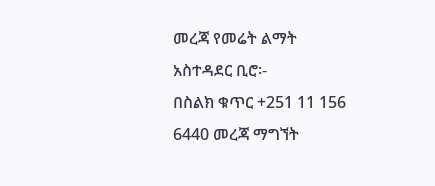መረጃ የመሬት ልማት አስተዳደር ቢሮ፡-
በስልክ ቁጥር +251 11 156 6440 መረጃ ማግኘት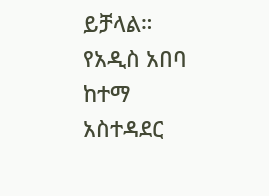ይቻላል።
የአዲስ አበባ ከተማ አስተዳደር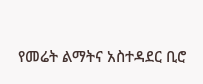የመሬት ልማትና አስተዳደር ቢሮ